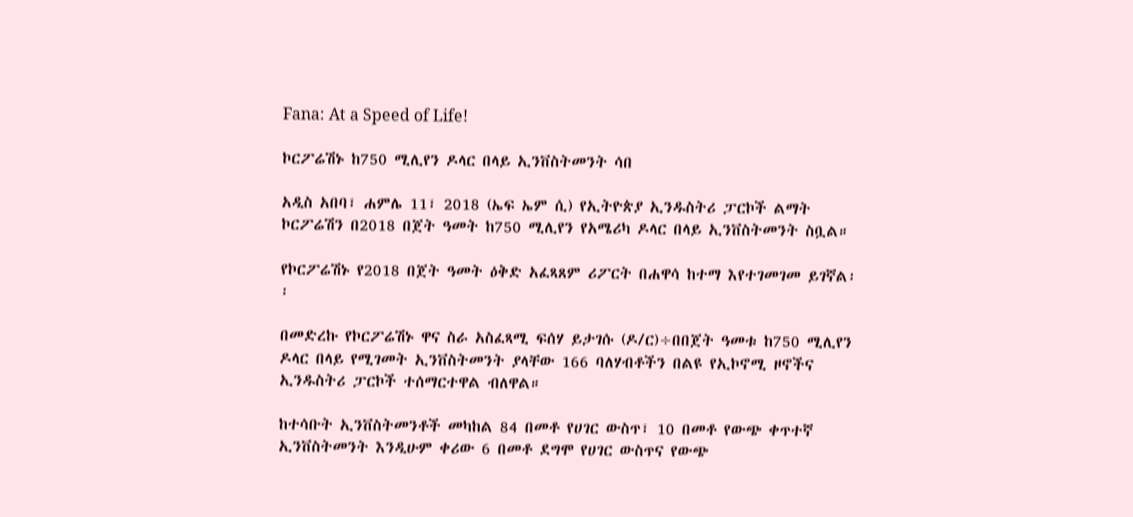Fana: At a Speed of Life!

ኮርፖሬሽኑ ከ750 ሚሊየን ዶላር በላይ ኢንቨስትመንት ሳበ

አዲስ አበባ፣ ሐምሌ 11፣ 2018 (ኤፍ ኤም ሲ) የኢትዮጵያ ኢንዱስትሪ ፓርኮች ልማት ኮርፖሬሽን በ2018 በጀት ዓመት ከ750 ሚሊየን የአሜሪካ ዶላር በላይ ኢንቨስትመንት ስቧል።

የኮርፖሬሽኑ የ2018 በጀት ዓመት ዕቅድ አፈጻጸም ሪፖርት በሐዋሳ ከተማ እየተገመገመ ይገኛል፡፡

በመድረኩ የኮርፖሬሽኑ ዋና ስራ አስፈጻሚ ፍሰሃ ይታገሱ (ዶ/ር)÷በበጀት ዓመቱ ከ750 ሚሊየን ዶላር በላይ የሚገመት ኢንቨስትመንት ያላቸው 166 ባለሃብቶችን በልዩ የኢኮኖሚ ዞኖችና ኢንዱስትሪ ፓርኮች ተሰማርተዋል ብለዋል።

ከተሳቡት ኢንቨስትመንቶች መካከል 84 በመቶ የሀገር ውስጥ፣ 10 በመቶ የውጭ ቀጥተኛ ኢንቨስትመንት እንዲሁም ቀሪው 6 በመቶ ደግሞ የሀገር ውስጥና የውጭ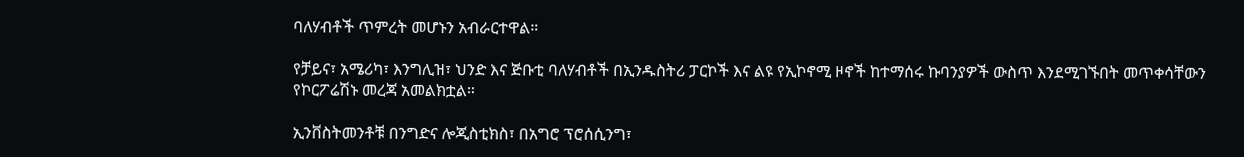ባለሃብቶች ጥምረት መሆኑን አብራርተዋል።

የቻይና፣ አሜሪካ፣ እንግሊዝ፣ ህንድ እና ጅቡቲ ባለሃብቶች በኢንዱስትሪ ፓርኮች እና ልዩ የኢኮኖሚ ዞኖች ከተማሰሩ ኩባንያዎች ውስጥ እንደሚገኙበት መጥቀሳቸውን የኮርፖሬሽኑ መረጃ አመልክቷል።

ኢንቨስትመንቶቹ በንግድና ሎጂስቲክስ፣ በአግሮ ፕሮሰሲንግ፣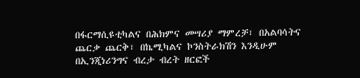በፋርማሲዩቲካልና በሕክምና መሣሪያ ማምረቻ፣ በአልባሳትና ጨርቃ ጨርቅ፣ በኬሚካልና ኮንስትራክሽን እንዲሁም በኢንጂነሪንግና ብረታ ብረት ዘርፎች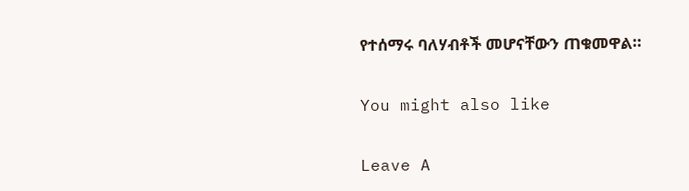የተሰማሩ ባለሃብቶች መሆናቸውን ጠቁመዋል።

You might also like

Leave A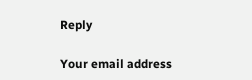Reply

Your email address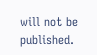will not be published.